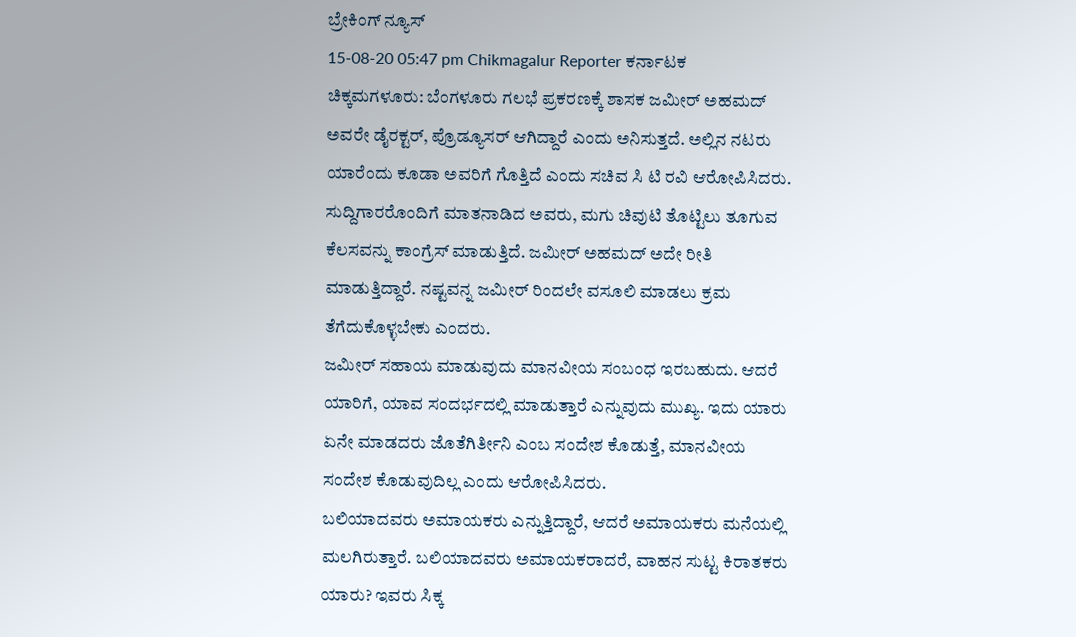ಬ್ರೇಕಿಂಗ್ ನ್ಯೂಸ್
15-08-20 05:47 pm Chikmagalur Reporter ಕರ್ನಾಟಕ
ಚಿಕ್ಕಮಗಳೂರು: ಬೆಂಗಳೂರು ಗಲಭೆ ಪ್ರಕರಣಕ್ಕೆ ಶಾಸಕ ಜಮೀರ್ ಅಹಮದ್ ಅವರೇ ಡೈರಕ್ಟರ್, ಪ್ರೊಡ್ಯೂಸರ್ ಆಗಿದ್ದಾರೆ ಎಂದು ಅನಿಸುತ್ತದೆ. ಅಲ್ಲಿನ ನಟರು ಯಾರೆಂದು ಕೂಡಾ ಅವರಿಗೆ ಗೊತ್ತಿದೆ ಎಂದು ಸಚಿವ ಸಿ ಟಿ ರವಿ ಆರೋಪಿಸಿದರು.
ಸುದ್ದಿಗಾರರೊಂದಿಗೆ ಮಾತನಾಡಿದ ಅವರು, ಮಗು ಚಿವುಟಿ ತೊಟ್ಟಿಲು ತೂಗುವ ಕೆಲಸವನ್ನು ಕಾಂಗ್ರೆಸ್ ಮಾಡುತ್ತಿದೆ. ಜಮೀರ್ ಅಹಮದ್ ಅದೇ ರೀತಿ ಮಾಡುತ್ತಿದ್ದಾರೆ. ನಷ್ಟವನ್ನ ಜಮೀರ್ ರಿಂದಲೇ ವಸೂಲಿ ಮಾಡಲು ಕ್ರಮ ತೆಗೆದುಕೊಳ್ಳಬೇಕು ಎಂದರು.
ಜಮೀರ್ ಸಹಾಯ ಮಾಡುವುದು ಮಾನವೀಯ ಸಂಬಂಧ ಇರಬಹುದು. ಆದರೆ ಯಾರಿಗೆ, ಯಾವ ಸಂದರ್ಭದಲ್ಲಿ ಮಾಡುತ್ತಾರೆ ಎನ್ನುವುದು ಮುಖ್ಯ. ಇದು ಯಾರು ಏನೇ ಮಾಡದರು ಜೊತೆಗಿರ್ತೀನಿ ಎಂಬ ಸಂದೇಶ ಕೊಡುತ್ತೆ, ಮಾನವೀಯ ಸಂದೇಶ ಕೊಡುವುದಿಲ್ಲ ಎಂದು ಆರೋಪಿಸಿದರು.
ಬಲಿಯಾದವರು ಅಮಾಯಕರು ಎನ್ನುತ್ತಿದ್ದಾರೆ, ಆದರೆ ಅಮಾಯಕರು ಮನೆಯಲ್ಲಿ ಮಲಗಿರುತ್ತಾರೆ. ಬಲಿಯಾದವರು ಅಮಾಯಕರಾದರೆ, ವಾಹನ ಸುಟ್ಟ ಕಿರಾತಕರು ಯಾರು? ಇವರು ಸಿಕ್ಕ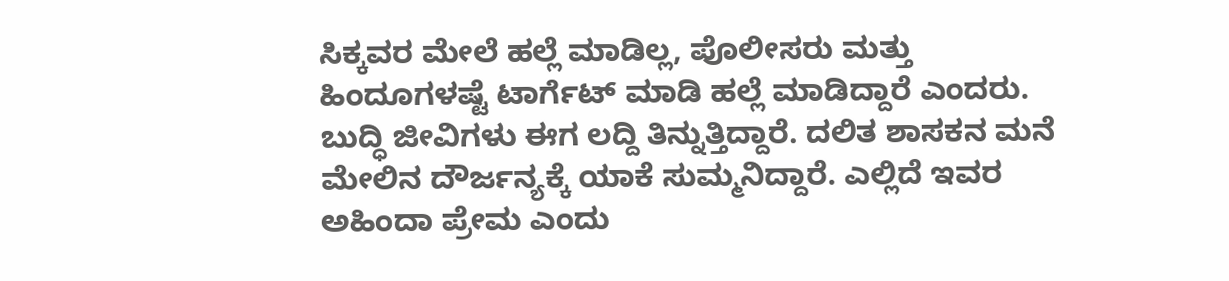ಸಿಕ್ಕವರ ಮೇಲೆ ಹಲ್ಲೆ ಮಾಡಿಲ್ಲ, ಪೊಲೀಸರು ಮತ್ತು ಹಿಂದೂಗಳಷ್ಟೆ ಟಾರ್ಗೆಟ್ ಮಾಡಿ ಹಲ್ಲೆ ಮಾಡಿದ್ದಾರೆ ಎಂದರು.
ಬುದ್ಧಿ ಜೀವಿಗಳು ಈಗ ಲದ್ದಿ ತಿನ್ನುತ್ತಿದ್ದಾರೆ. ದಲಿತ ಶಾಸಕನ ಮನೆ ಮೇಲಿನ ದೌರ್ಜನ್ಯಕ್ಕೆ ಯಾಕೆ ಸುಮ್ಮನಿದ್ದಾರೆ. ಎಲ್ಲಿದೆ ಇವರ ಅಹಿಂದಾ ಪ್ರೇಮ ಎಂದು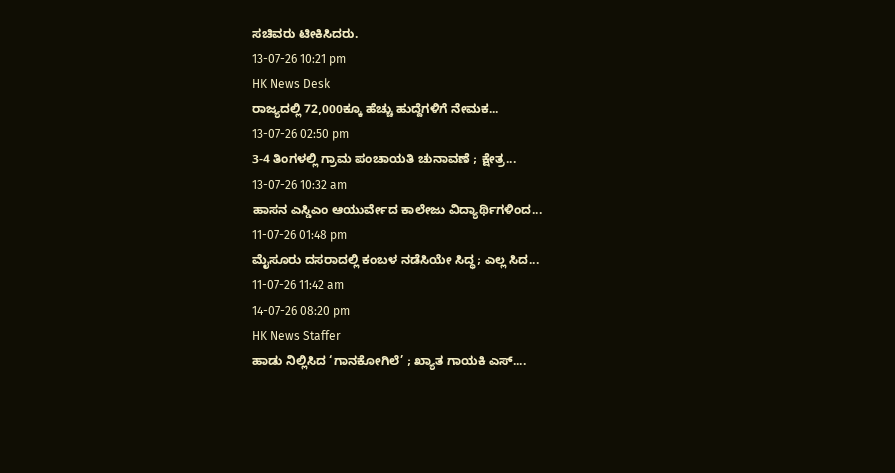ಸಚಿವರು ಟೀಕಿಸಿದರು.
13-07-26 10:21 pm
HK News Desk
ರಾಜ್ಯದಲ್ಲಿ 72,000ಕ್ಕೂ ಹೆಚ್ಚು ಹುದ್ದೆಗಳಿಗೆ ನೇಮಕ...
13-07-26 02:50 pm
3-4 ತಿಂಗಳಲ್ಲಿ ಗ್ರಾಮ ಪಂಚಾಯತಿ ಚುನಾವಣೆ ; ಕ್ಷೇತ್ರ...
13-07-26 10:32 am
ಹಾಸನ ಎಸ್ಡಿಎಂ ಆಯುರ್ವೇದ ಕಾಲೇಜು ವಿದ್ಯಾರ್ಥಿಗಳಿಂದ...
11-07-26 01:48 pm
ಮೈಸೂರು ದಸರಾದಲ್ಲಿ ಕಂಬಳ ನಡೆಸಿಯೇ ಸಿದ್ಧ; ಎಲ್ಲ ಸಿದ...
11-07-26 11:42 am
14-07-26 08:20 pm
HK News Staffer
ಹಾಡು ನಿಲ್ಲಿಸಿದ ‘ಗಾನಕೋಗಿಲೆ’ ; ಖ್ಯಾತ ಗಾಯಕಿ ಎಸ್....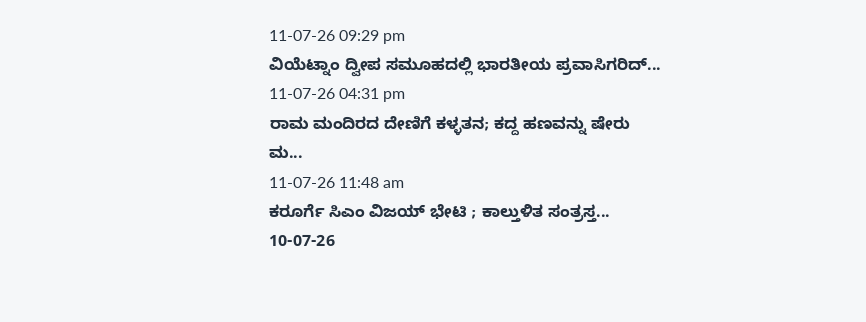11-07-26 09:29 pm
ವಿಯೆಟ್ನಾಂ ದ್ವೀಪ ಸಮೂಹದಲ್ಲಿ ಭಾರತೀಯ ಪ್ರವಾಸಿಗರಿದ್...
11-07-26 04:31 pm
ರಾಮ ಮಂದಿರದ ದೇಣಿಗೆ ಕಳ್ಳತನ; ಕದ್ದ ಹಣವನ್ನು ಷೇರು ಮ...
11-07-26 11:48 am
ಕರೂರ್ಗೆ ಸಿಎಂ ವಿಜಯ್ ಭೇಟಿ ; ಕಾಲ್ತುಳಿತ ಸಂತ್ರಸ್ತ...
10-07-26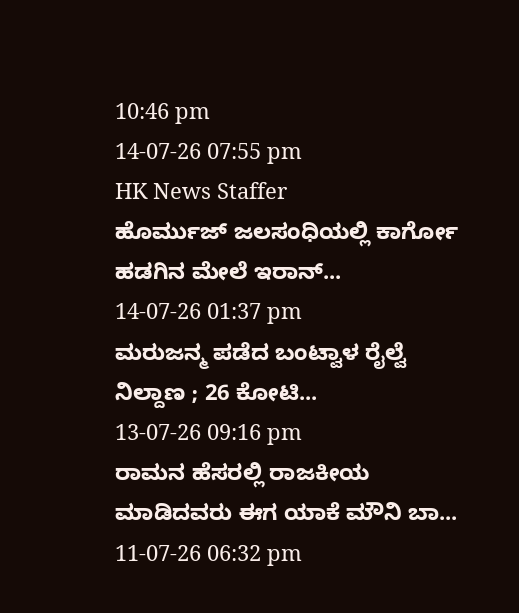10:46 pm
14-07-26 07:55 pm
HK News Staffer
ಹೊರ್ಮುಜ್ ಜಲಸಂಧಿಯಲ್ಲಿ ಕಾರ್ಗೋ ಹಡಗಿನ ಮೇಲೆ ಇರಾನ್...
14-07-26 01:37 pm
ಮರುಜನ್ಮ ಪಡೆದ ಬಂಟ್ವಾಳ ರೈಲ್ವೆ ನಿಲ್ದಾಣ ; 26 ಕೋಟಿ...
13-07-26 09:16 pm
ರಾಮನ ಹೆಸರಲ್ಲಿ ರಾಜಕೀಯ ಮಾಡಿದವರು ಈಗ ಯಾಕೆ ಮೌನಿ ಬಾ...
11-07-26 06:32 pm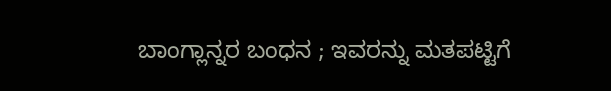ಬಾಂಗ್ಲಾನ್ನರ ಬಂಧನ ; ಇವರನ್ನು ಮತಪಟ್ಟಿಗೆ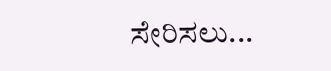ಸೇರಿಸಲು...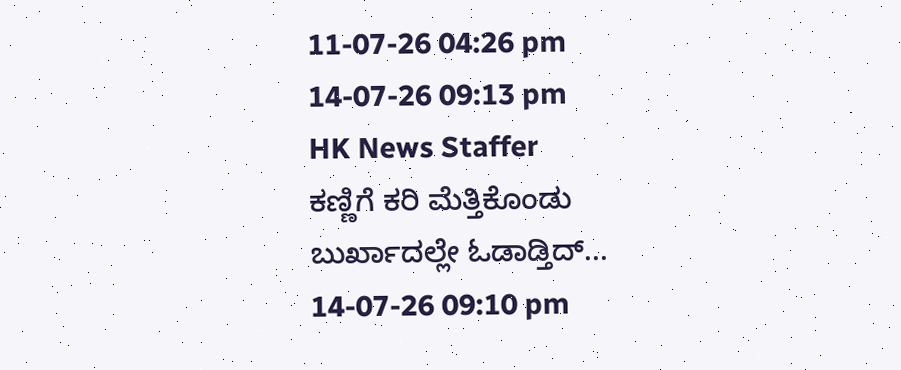11-07-26 04:26 pm
14-07-26 09:13 pm
HK News Staffer
ಕಣ್ಣಿಗೆ ಕರಿ ಮೆತ್ತಿಕೊಂಡು ಬುರ್ಖಾದಲ್ಲೇ ಓಡಾಡ್ತಿದ್...
14-07-26 09:10 pm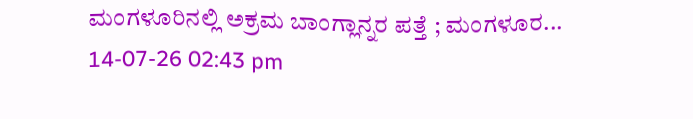ಮಂಗಳೂರಿನಲ್ಲಿ ಅಕ್ರಮ ಬಾಂಗ್ಲಾನ್ನರ ಪತ್ತೆ ; ಮಂಗಳೂರ...
14-07-26 02:43 pm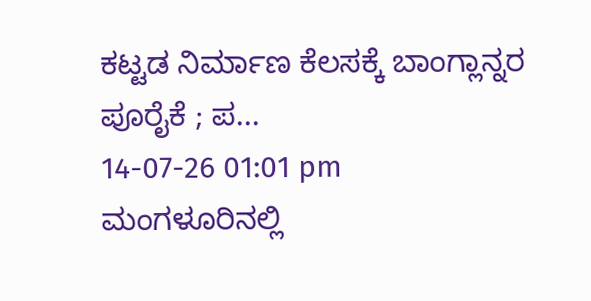ಕಟ್ಟಡ ನಿರ್ಮಾಣ ಕೆಲಸಕ್ಕೆ ಬಾಂಗ್ಲಾನ್ನರ ಪೂರೈಕೆ ; ಪ...
14-07-26 01:01 pm
ಮಂಗಳೂರಿನಲ್ಲಿ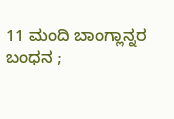11 ಮಂದಿ ಬಾಂಗ್ಲಾನ್ನರ ಬಂಧನ ;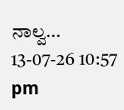ನಾಲ್ವ...
13-07-26 10:57 pm